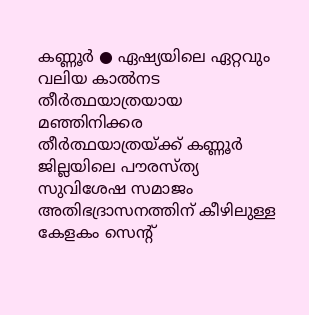കണ്ണൂർ ● ഏഷ്യയിലെ ഏറ്റവും വലിയ കാൽനട തീർത്ഥയാത്രയായ മഞ്ഞിനിക്കര തീർത്ഥയാത്രയ്ക്ക് കണ്ണൂർ ജില്ലയിലെ പൗരസ്ത്യ സുവിശേഷ സമാജം അതിഭദ്രാസനത്തിന് കീഴിലുള്ള കേളകം സെന്റ്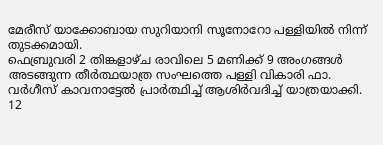മേരീസ് യാക്കോബായ സുറിയാനി സൂനോറോ പള്ളിയിൽ നിന്ന് തുടക്കമായി.
ഫെബ്രുവരി 2 തിങ്കളാഴ്ച രാവിലെ 5 മണിക്ക് 9 അംഗങ്ങൾ അടങ്ങുന്ന തീർത്ഥയാത്ര സംഘത്തെ പള്ളി വികാരി ഫാ. വർഗീസ് കാവനാട്ടേൽ പ്രാർത്ഥിച്ച് ആശിർവദിച്ച് യാത്രയാക്കി. 12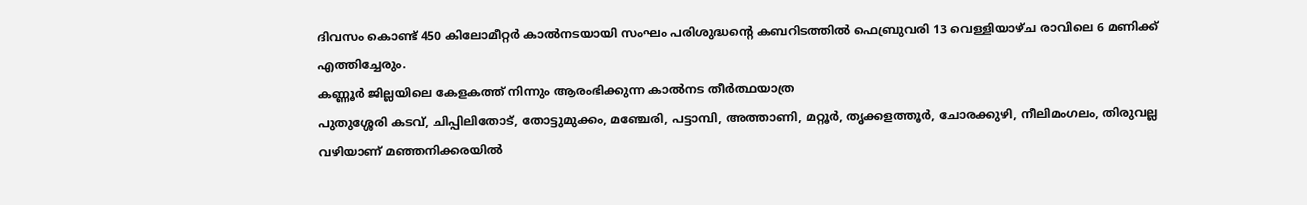ദിവസം കൊണ്ട് 450 കിലോമീറ്റർ കാൽനടയായി സംഘം പരിശുദ്ധന്റെ കബറിടത്തിൽ ഫെബ്രുവരി 13 വെള്ളിയാഴ്ച രാവിലെ 6 മണിക്ക് എത്തിച്ചേരും.
കണ്ണൂർ ജില്ലയിലെ കേളകത്ത് നിന്നും ആരംഭിക്കുന്ന കാൽനട തീർത്ഥയാത്ര
പുതുശ്ശേരി കടവ്, ചിപ്പിലിതോട്, തോട്ടുമുക്കം, മഞ്ചേരി, പട്ടാമ്പി, അത്താണി, മറ്റൂർ, തൃക്കളത്തൂർ, ചോരക്കുഴി, നീലിമംഗലം, തിരുവല്ല വഴിയാണ് മഞ്ഞനിക്കരയിൽ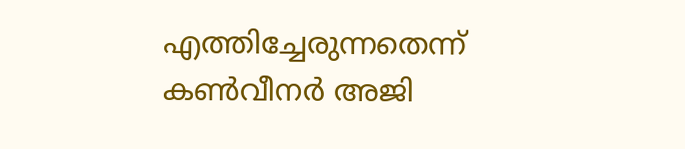എത്തിച്ചേരുന്നതെന്ന് കൺവീനർ അജി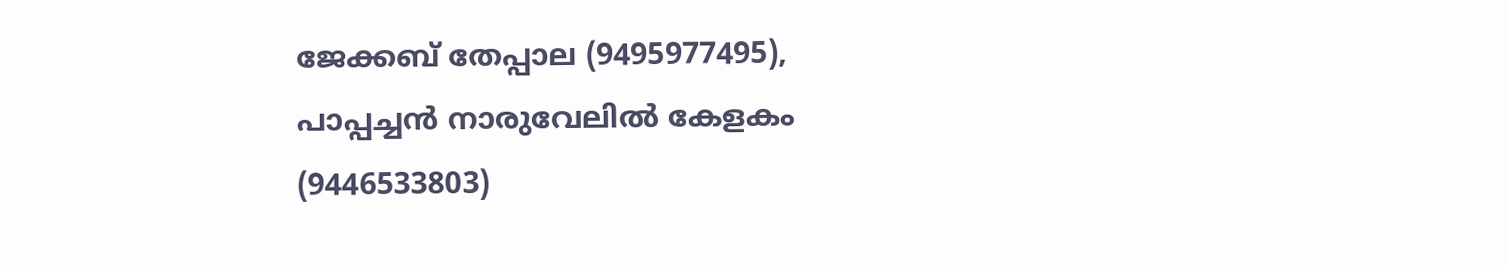ജേക്കബ് തേപ്പാല (9495977495), പാപ്പച്ചൻ നാരുവേലിൽ കേളകം (9446533803)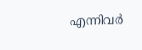എന്നിവർ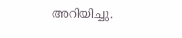അറിയിച്ചു.